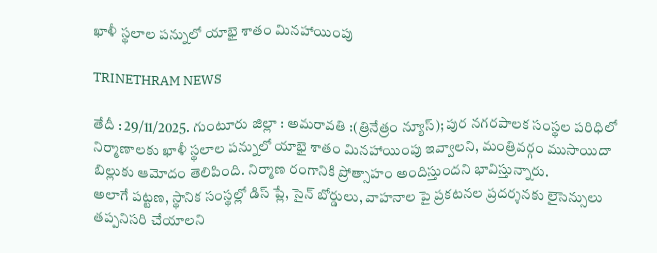ఖాళీ స్థలాల పన్నులో యాభై శాతం మినహాయింపు

TRINETHRAM NEWS

తేదీ : 29/11/2025. గుంటూరు జిల్లా : అమరావతి :(త్రినేత్రం న్యూస్); పుర నగరపాలక సంస్థల పరిధిలో నిర్మాణాలకు ఖాళీ స్థలాల పన్నులో యాభై శాతం మినహాయింపు ఇవ్వాలని, మంత్రివర్గం ముసాయిదా బిల్లుకు ఆమోదం తెలిపింది. నిర్మాణ రంగానికి ప్రోత్సాహం అందిస్తుందని భావిస్తున్నారు.
అలాగే పట్టణ, స్థానిక సంస్థల్లో డిస్ ప్లే, సైన్ బోర్డులు, వాహనాల పై ప్రకటనల ప్రదర్శనకు లైసెన్సులు తప్పనిసరి చేయాలని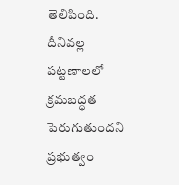తెలిపింది. దీనివల్ల పట్టణాలలో క్రమబద్ధత పెరుగుతుందని ప్రభుత్వం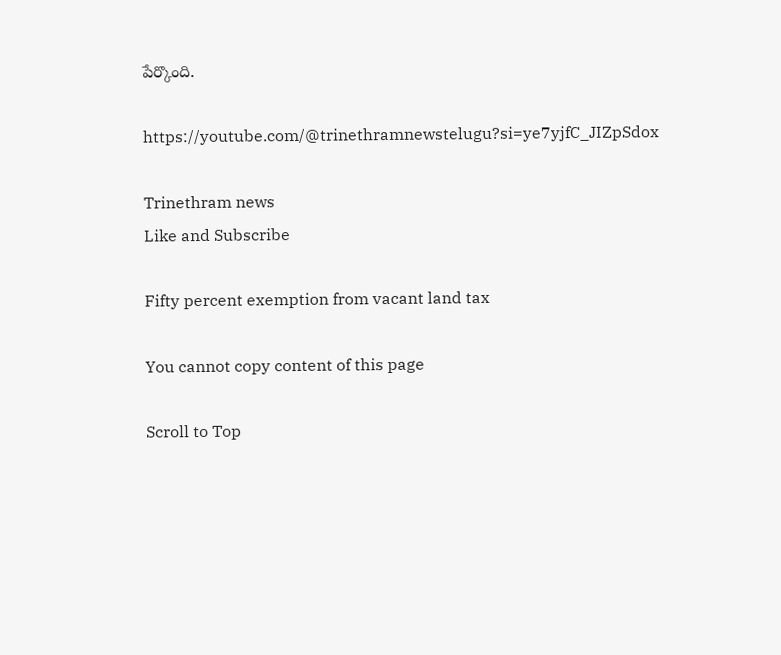పేర్కొంది.

https://youtube.com/@trinethramnewstelugu?si=ye7yjfC_JIZpSdox

Trinethram news
Like and Subscribe

Fifty percent exemption from vacant land tax

You cannot copy content of this page

Scroll to Top